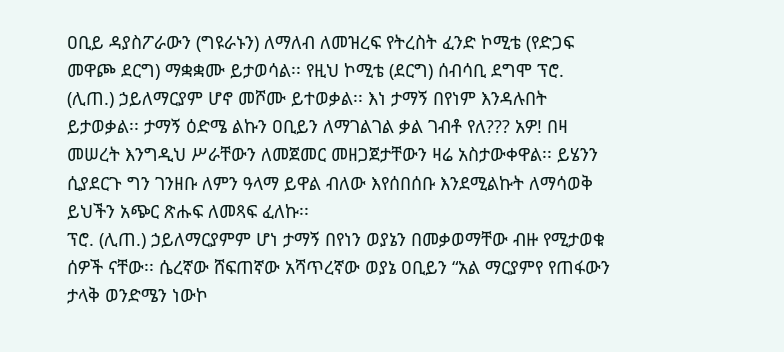ዐቢይ ዳያስፖራውን (ግዩራኑን) ለማለብ ለመዝረፍ የትረስት ፈንድ ኮሚቴ (የድጋፍ መዋጮ ደርግ) ማቋቋሙ ይታወሳል፡፡ የዚህ ኮሚቴ (ደርግ) ሰብሳቢ ደግሞ ፕሮ. (ሊጠ.) ኃይለማርያም ሆኖ መሾሙ ይተወቃል፡፡ እነ ታማኝ በየነም እንዳሉበት ይታወቃል፡፡ ታማኝ ዕድሜ ልኩን ዐቢይን ለማገልገል ቃል ገብቶ የለ??? አዎ! በዛ መሠረት እንግዲህ ሥራቸውን ለመጀመር መዘጋጀታቸውን ዛሬ አስታውቀዋል፡፡ ይሄንን ሲያደርጉ ግን ገንዘቡ ለምን ዓላማ ይዋል ብለው እየሰበሰቡ እንደሚልኩት ለማሳወቅ ይህችን አጭር ጽሑፍ ለመጻፍ ፈለኩ፡፡
ፕሮ. (ሊጠ.) ኃይለማርያምም ሆነ ታማኝ በየነን ወያኔን በመቃወማቸው ብዙ የሚታወቁ ሰዎች ናቸው፡፡ ሴረኛው ሸፍጠኛው አሻጥረኛው ወያኔ ዐቢይን “አል ማርያምየ የጠፋውን ታላቅ ወንድሜን ነውኮ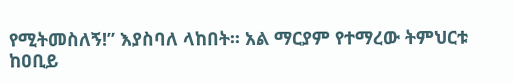የሚትመስለኝ!” እያስባለ ላከበት፡፡ አል ማርያም የተማረው ትምህርቱ ከዐቢይ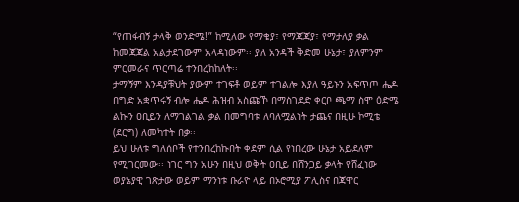“የጠፋብኝ ታላቅ ወንድሜ!” ከሚለው የማቄያ፣ የማጃጃያ፣ የማታለያ ቃል ከመጃጃል አልታደገውም አላዳነውም፡፡ ያለ አንዳች ቅድመ ሁኔታ፣ ያለምንም ምርመራና ጥርጣሬ ተንበረከከለት፡፡
ታማኝም እንዳያቹህት ያውም ተገፍቶ ወይም ተገልሎ እያለ ዓይኑን አፍጥጦ ሔዶ በግድ አቋጥሩኝ ብሎ ሔዶ ሕዝብ አስጩኾ በማስገደድ ቀርቦ ጫማ ስሞ ዕድሜ ልኩን ዐቢይን ለማገልገል ቃል በመግባቱ ለባለሟልነት ታጨና በዚሁ ኮሚቴ (ደርግ) ለመካተት በቃ፡፡
ይህ ሁለቱ ግለሰቦች የተንበረከኩበት ቀደም ሲል የነበረው ሁኔታ አይደለም የሚገርመው፡፡ ነገር ግን አሁን በዚህ ወቅት ዐቢይ በሸንጋይ ቃላት የሸፈነው ወያኔያዊ ገጽታው ወይም ማንነቱ ቡራዮ ላይ በኦሮሚያ ፖሊስና በጃዋር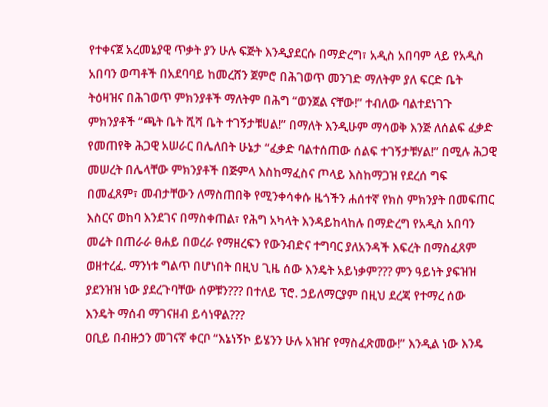የተቀናጀ አረመኔያዊ ጥቃት ያን ሁሉ ፍጅት እንዲያደርሱ በማድረግ፣ አዲስ አበባም ላይ የአዲስ አበባን ወጣቶች በአደባባይ ከመረሸን ጀምሮ በሕገወጥ መንገድ ማለትም ያለ ፍርድ ቤት ትዕዛዝና በሕገወጥ ምክንያቶች ማለትም በሕግ “ወንጀል ናቸው!” ተብለው ባልተደነገጉ ምክንያቶች “ጫት ቤት ሺሻ ቤት ተገኝታቹሀል!” በማለት እንዲሁም ማሳወቅ እንጅ ለሰልፍ ፈቃድ የመጠየቅ ሕጋዊ አሠራር በሌለበት ሁኔታ “ፈቃድ ባልተሰጠው ሰልፍ ተገኝታቹሃል!” በሚሉ ሕጋዊ መሠረት በሌላቸው ምክንያቶች በጅምላ እስከማፈስና ጦላይ እስከማጋዝ የደረሰ ግፍ በመፈጸም፣ መብታቸውን ለማስጠበቅ የሚንቀሳቀሱ ዜጎችን ሐሰተኛ የክስ ምክንያት በመፍጠር እስርና ወከባ እንደገና በማስቀጠል፣ የሕግ አካላት እንዳይከላከሉ በማድረግ የአዲስ አበባን መሬት በጠራራ ፀሐይ በወረራ የማዘረፍን የውንብድና ተግባር ያለአንዳች እፍረት በማስፈጸም ወዘተረፈ. ማንነቱ ግልጥ በሆነበት በዚህ ጊዜ ሰው እንዴት አይነቃም??? ምን ዓይነት ያፍዝዝ ያደንዝዝ ነው ያደረጉባቸው ሰዎቹን??? በተለይ ፕሮ. ኃይለማርያም በዚህ ደረጃ የተማረ ሰው እንዴት ማሰብ ማገናዘብ ይሳነዋል???
ዐቢይ በብዙኃን መገናኛ ቀርቦ “እኔነኝኮ ይሄንን ሁሉ አዝዠ የማስፈጽመው!” እንዲል ነው እንዴ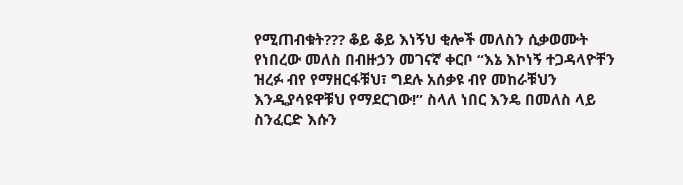የሚጠብቁት??? ቆይ ቆይ እነኝህ ቂሎች መለስን ሲቃወሙት የነበረው መለስ በብዙኃን መገናኛ ቀርቦ “እኔ እኮነኝ ተጋዳላዮቸን ዝረፉ ብየ የማዘርፋቹህ፣ ግደሉ አሰቃዩ ብየ መከራቹህን እንዲያሳዩዋቹህ የማደርገው!” ስላለ ነበር እንዴ በመለስ ላይ ስንፈርድ እሱን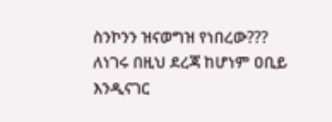ስንኮንን ዝናወግዝ የነበረው???
ለነገሩ በዚህ ደረጃ ከሆነም ዐቢይ እንዲናገር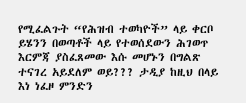የሚፈልጉት “የሕዝብ ተወካዮች” ላይ ቀርቦ ይሄንን በወጣቶች ላይ የተወሰደውን ሕገወጥ እርምጃ ያስፈጸመው እሱ መሆኑን በግልጽ ተናገረ አይደለም ወይ??? ታዲያ ከዚህ በላይ እነ ነፈዞ ምንድን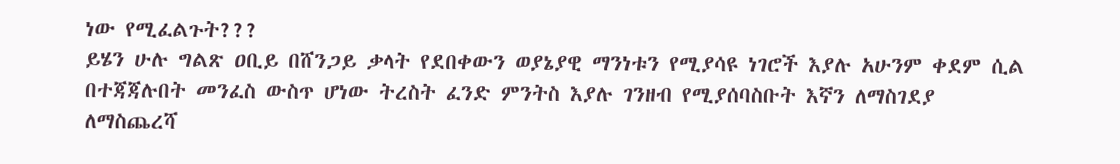ነው የሚፈልጉት???
ይሄን ሁሉ ግልጽ ዐቢይ በሸንጋይ ቃላት የደበቀውን ወያኔያዊ ማንነቱን የሚያሳዩ ነገሮች እያሉ አሁንም ቀደም ሲል በተጃጃሉበት መንፈስ ውስጥ ሆነው ትረስት ፈንድ ምንትስ እያሉ ገንዘብ የሚያሰባስቡት እኛን ለማስገደያ ለማስጨረሻ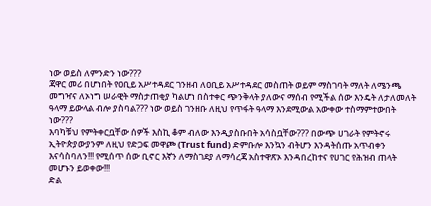ነው ወይስ ለምንድን ነው???
ጃዋር መሪ በሆነበት የዐቢይ አሥተዳደር ገንዘብ ለዐቢይ አሥተዳደር መስጠት ወይም ማስገባት ማለት ለሜንጫ መግዣና ለኦነግ ሠራዊት ማስታጠቂያ ካልሆነ በስተቀር ጭንቅላት ያለውና ማሰብ የሚችል ሰው እንዴት ለታለመለት ዓላማ ይውላል ብሎ ያስባል??? ነው ወይስ ገንዘቡ ለዚህ የጥፋት ዓላማ እንደሚውል አውቀው ተስማምተውበት ነው???
እባካቹህ የምትቀርቧቸው ሰዎች እስኪ ቆም ብለው እንዲያስቡበት አሳስቧቸው??? በውጭ ሀገራት የምትኖሩ ኢትዮጵያውያንም ለዚህ የድጋፍ መዋጮ (Trust fund) ድምቡሎ እንኳን ብትሆን እንዳትሰጡ አጥብቀን እናሳስባለን!!! የሚሰጥ ሰው ቢኖር እኛን ለማስገደያ ለማሳረጃ አስተዋጽኦ እንዳበረከተና የሀገር የሕዝብ ጠላት መሆኑን ይወቀው!!!
ድል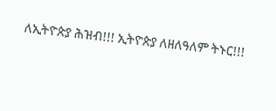ለኢትዮጵያ ሕዝብ!!! ኢትዮጵያ ለዘለዓለም ትኑር!!!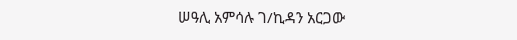ሠዓሊ አምሳሉ ገ/ኪዳን አርጋው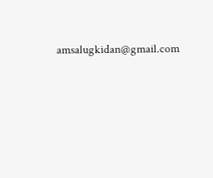amsalugkidan@gmail.com